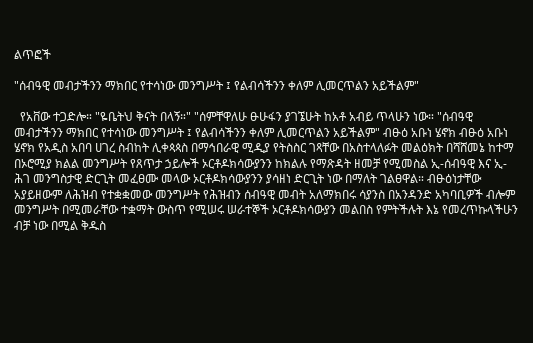ልጥፎች

"ሰብዓዊ መብታችንን ማክበር የተሳነው መንግሥት ፤ የልብሳችንን ቀለም ሊመርጥልን አይችልም"

  የአቨው ተጋድሎ። "ዬቤትህ ቅናት በላኝ።" "ሰምቸዋለሁ ፁሁፋን ያገኜሁት ከአቶ አብይ ጥላሁን ነው። "ሰብዓዊ መብታችንን ማክበር የተሳነው መንግሥት ፤ የልብሳችንን ቀለም ሊመርጥልን አይችልም" ብፁዕ አቡነ ሄኖክ ብፁዕ አቡነ ሄኖክ የአዲስ አበባ ሀገረ ስብከት ሊቀጳጳስ በማኅበራዊ ሚዲያ የትስስር ገጻቸው በአስተላለፉት መልዕክት በሻሸመኔ ከተማ በኦሮሚያ ክልል መንግሥት የጸጥታ ኃይሎች ኦርቶዶክሳውያንን ከክልሉ የማጽዳት ዘመቻ የሚመስል ኢ-ሰብዓዊ እና ኢ-ሕገ መንግስታዊ ድርጊት መፈፀሙ መላው ኦርቶዶክሳውያንን ያሳዘነ ድርጊት ነው በማለት ገልፀዋል። ብፁዕነታቸው አያይዘውም ለሕዝብ የተቋቋመው መንግሥት የሕዝብን ሰብዓዊ መብት አለማክበሩ ሳያንስ በአንዳንድ አካባቢዎች ብሎም መንግሥት በሚመራቸው ተቋማት ውስጥ የሚሠሩ ሠራተኞች ኦርቶዶክሳውያን መልበስ የምትችሉት እኔ የመረጥኩላችሁን ብቻ ነው በሚል ቅዱስ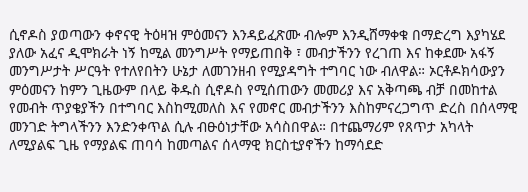ሲኖዶስ ያወጣውን ቀኖናዊ ትዕዛዝ ምዕመናን እንዳይፈጽሙ ብሎም እንዲሸማቀቁ በማድረግ እያካሄደ ያለው አፈና ዲሞክራት ነኝ ከሚል መንግሥት የማይጠበቅ ፣ መብታችንን የረገጠ እና ከቀደሙ አፋኝ መንግሥታት ሥርዓት የተለየበትን ሁኔታ ለመገንዘብ የሚያዳግት ተግባር ነው ብለዋል። ኦርቶዶክሳውያን ምዕመናን ከምን ጊዜውም በላይ ቅዱስ ሲኖዶስ የሚሰጠውን መመሪያ እና አቅጣጫ ብቻ በመከተል የመብት ጥያቄያችን በተግባር እስከሚመለስ እና የመኖር መብታችንን እስከምናረጋግጥ ድረስ በሰላማዊ መንገድ ትግላችንን እንድንቀጥል ሲሉ ብፁዕነታቸው አሳስበዋል። በተጨማሪም የጸጥታ አካላት ለሚያልፍ ጊዜ የማያልፍ ጠባሳ ከመጣልና ሰላማዊ ክርስቲያኖችን ከማሳደድ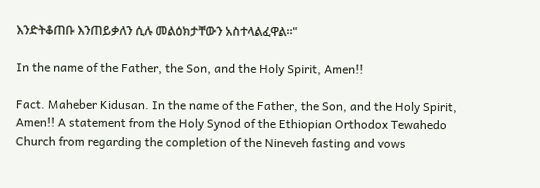እንድትቆጠቡ እንጠይቃለን ሲሉ መልዕክታቸውን አስተላልፈዋል።"

In the name of the Father, the Son, and the Holy Spirit, Amen!!

Fact. Maheber Kidusan. In the name of the Father, the Son, and the Holy Spirit, Amen!! A statement from the Holy Synod of the Ethiopian Orthodox Tewahedo Church from regarding the completion of the Nineveh fasting and vows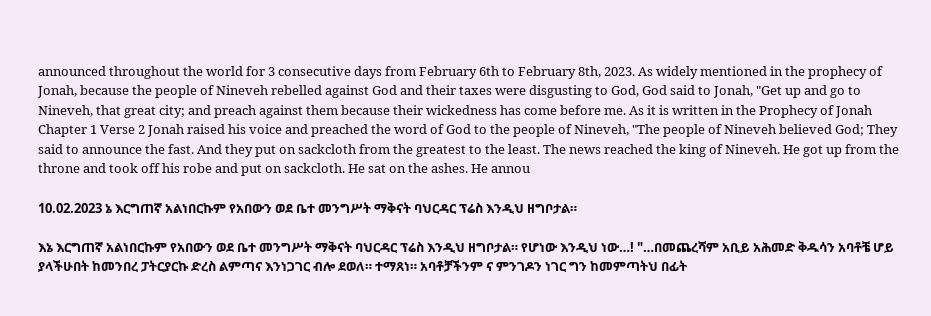announced throughout the world for 3 consecutive days from February 6th to February 8th, 2023. As widely mentioned in the prophecy of Jonah, because the people of Nineveh rebelled against God and their taxes were disgusting to God, God said to Jonah, "Get up and go to Nineveh, that great city; and preach against them because their wickedness has come before me. As it is written in the Prophecy of Jonah Chapter 1 Verse 2 Jonah raised his voice and preached the word of God to the people of Nineveh, "The people of Nineveh believed God; They said to announce the fast. And they put on sackcloth from the greatest to the least. The news reached the king of Nineveh. He got up from the throne and took off his robe and put on sackcloth. He sat on the ashes. He annou

10.02.2023 ኔ እርግጠኛ አልነበርኩም የአበውን ወደ ቤተ መንግሥት ማቅናት ባህርዳር ፕሬስ እንዲህ ዘግቦታል።

እኔ እርግጠኛ አልነበርኩም የአበውን ወደ ቤተ መንግሥት ማቅናት ባህርዳር ፕሬስ እንዲህ ዘግቦታል። የሆነው እንዲህ ነው…! "…በመጨረሻም አቢይ አሕመድ ቅዱሳን አባቶቼ ሆይ ያላችሁበት ከመንበረ ፓትርያርኩ ድረስ ልምጣና እንነጋገር ብሎ ደወለ። ተማጸነ። አባቶቻችንም ና ምንገዶን ነገር ግን ከመምጣትህ በፊት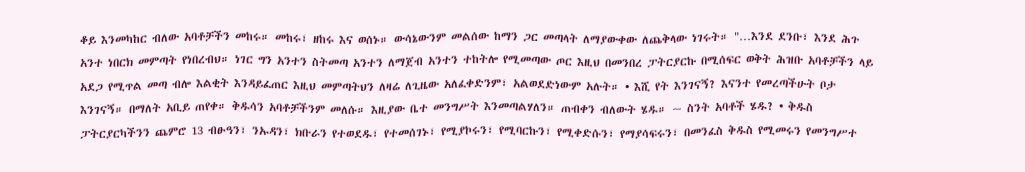ቆይ እንመካከር ብለው አባቶቻችን መከሩ። መከሩ፣ ዘከሩ እና ወሰኑ። ውሳኔውንም መልሰው ከማን ጋር መጣላት ለማያውቀው ለጨቅላው ነገሩት። "…እንደ ደንቡ፣ እንደ ሕጉ አንተ ነበርክ መምጣት የነበረብህ። ነገር ግን አንተን ስትመጣ አንተን ለማጀብ አንተን ተከትሎ የሚመጣው ጦር እዚህ በመንበረ ፓትርያርኩ በሚሰፍር ወቅት ሕዝቡ አባቶቻችን ላይ አደጋ የሚጥል መጣ ብሎ እልቂት እንዳይፈጠር እዚህ መምጣትህን ለዛሬ ለጊዜው አለፈቀድንም፣ አልወደድነውም አሉት። • እሺ የት እንገናኝ? እናንተ የመረጣችሁት ቦታ እንገናኝ። በማለት አቢይ ጠየቀ። ቅዱሳን አባቶቻችንም መለሱ። እዚያው ቤተ መንግሥት እንመጣልሃለን። ጠብቀን ብለውት ሄዱ። ~ ስንት አባቶች ሄዱ? • ቅዱስ ፓትርያርካችንን ጨምሮ 13 ብፁዓን፣ ንኡዳን፣ ክቡራን የተወደዱ፣ የተመሰገኑ፣ የሚያኮሩን፣ የሚባርኩን፣ የሚቀድሱን፣ የማያሳፍሩን፣ በመንፈስ ቅዱስ የሚመሩን የመንግሥተ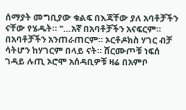ሰማያት መግቢያው ቁልፍ በእጃቸው ያለ አባቶቻችን ናቸው የሄዱት። "…አኛ በአባቶቻችን አናፍርም። በአባቶቻችን አንጠራጠርም። ኦርቶዶክስ ሃገር ብቻ ሳትሆን ከሃገርም በላይ ናት። ሸርሙጦቹ ነፍሰ ገዳይ ሉጢ ኦሮሞ አሰዳቢዎቹ ዛሬ በአምቦ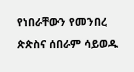የነበራቸውን የመንበረ ጵጵስና ሰበራም ሳይወዱ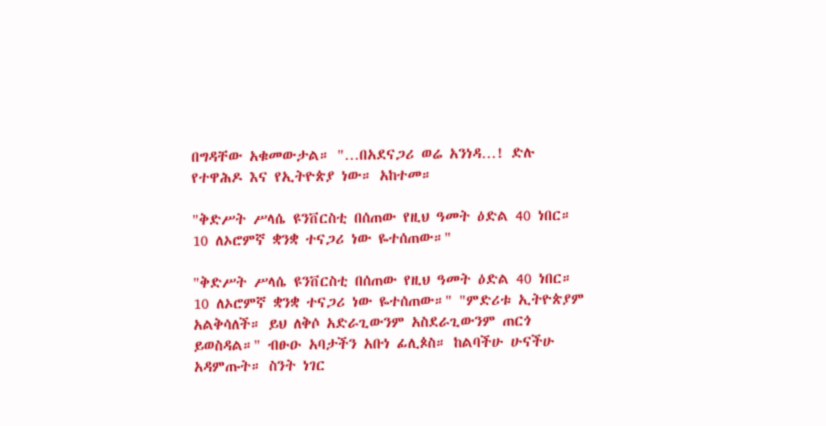በግዳቸው አቁመውታል። "…በአደናጋሪ ወሬ አንነዳ…! ድሉ የተዋሕዶ እና የኢትዮጵያ ነው። አከተመ።

"ቅድሥት ሥላሴ ዩንቨርስቲ በሰጠው የዚህ ዓመት ዕድል 40 ነበር። 10 ለኦሮምኛ ቋንቋ ተናጋሪ ነው ዬተሰጠው።"

"ቅድሥት ሥላሴ ዩንቨርስቲ በሰጠው የዚህ ዓመት ዕድል 40 ነበር። 10 ለኦሮምኛ ቋንቋ ተናጋሪ ነው ዬተሰጠው።" "ምድሪቱ ኢትዮጵያም አልቅሳለች። ይህ ለቅሶ አድራጊውንም አስደራጊውንም ጠርጎ ይወስዳል።" ብፁዑ አባታችን አቡነ ፊሊጶስ። ከልባችሁ ሁናችሁ አዳምጡት። ስንት ነገር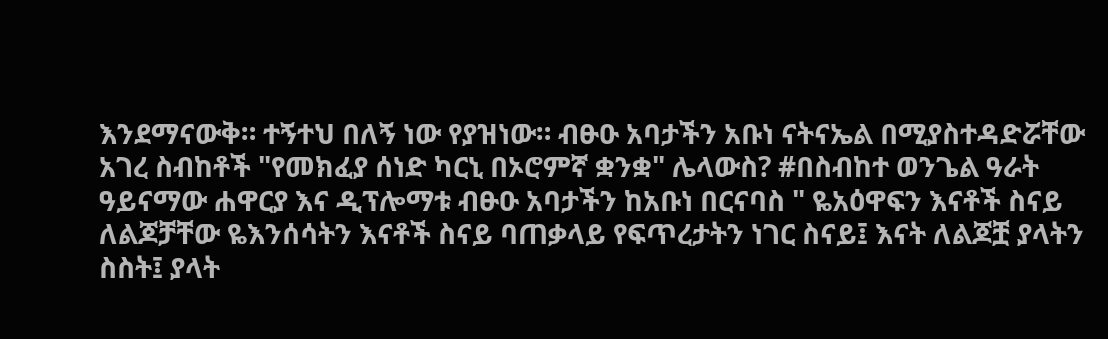እንደማናውቅ። ተኝተህ በለኝ ነው የያዝነው። ብፁዑ አባታችን አቡነ ናትናኤል በሚያስተዳድሯቸው አገረ ስብከቶች "የመክፈያ ሰነድ ካርኒ በኦሮምኛ ቋንቋ" ሌላውስ? #በስብከተ ወንጌል ዓራት ዓይናማው ሐዋርያ እና ዲፕሎማቱ ብፁዑ አባታችን ከአቡነ በርናባስ " ዬአዕዋፍን እናቶች ስናይ ለልጆቻቸው ዬእንሰሳትን እናቶች ስናይ ባጠቃላይ የፍጥረታትን ነገር ስናይ፤ እናት ለልጆቿ ያላትን ስስት፤ ያላት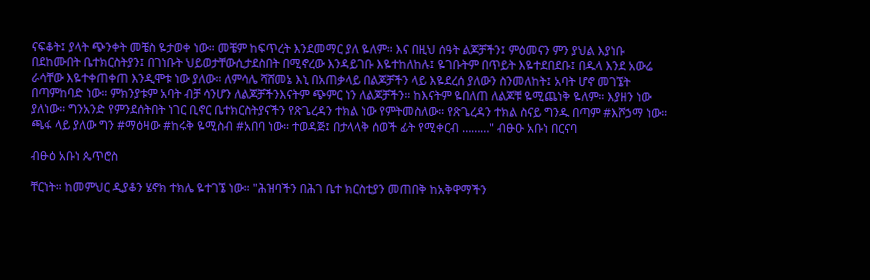ናፍቆት፤ ያላት ጭንቀት መቼስ ዬታወቀ ነው። መቼም ከፍጥረት እንደመማር ያለ ዬለም። እና በዚህ ሰዓት ልጆቻችን፤ ምዕመናን ምን ያህል እያነቡ በደከሙበት ቤተክርስትያን፤ በገነቡት ህይወታቸውሲታደስበት በሚኖረው እንዳይገቡ እዬተከለከሉ፤ ዬገቡትም በጥይት እዬተደበደቡ፤ በዱላ እንደ አውሬ ራሳቸው እዬተቀጠቀጠ እንዲሞቱ ነው ያለው። ለምሳሌ ሻሸመኔ እኒ በአጠቃላይ በልጆቻችን ላይ እዬደረሰ ያለውን ስንመለከት፤ አባት ሆኖ መገኜት በጣምከባድ ነው። ምክንያቱም አባት ብቻ ሳንሆን ለልጆቻችንእናትም ጭምር ነን ለልጆቻችን። ከእናትም ዬበለጠ ለልጆቹ ዬሚጨነቅ ዬለም። እያዘን ነው ያለነው። ግንአንድ የምንደሰትበት ነገር ቢኖር ቤተክርስትያናችን የጽጌረዳን ተክል ነው የምትመስለው። የጽጌረዳን ተክል ስናይ ግንዱ በጣም #እሾኃማ ነው። ጫፋ ላይ ያለው ግን #ማዕዛው #ከሩቅ ዬሚስብ #አበባ ነው። ተወዳጅ፤ በታላላቅ ሰወች ፊት የሚቀርብ ………" ብፁዑ አቡነ በርናባ

ብፁዕ አቡነ ጴጥሮስ

ቸርነት። ከመምህር ዲያቆን ሄኖክ ተክሌ ዬተገኜ ነው። "ሕዝባችን በሕገ ቤተ ክርስቲያን መጠበቅ ከአቅዋማችን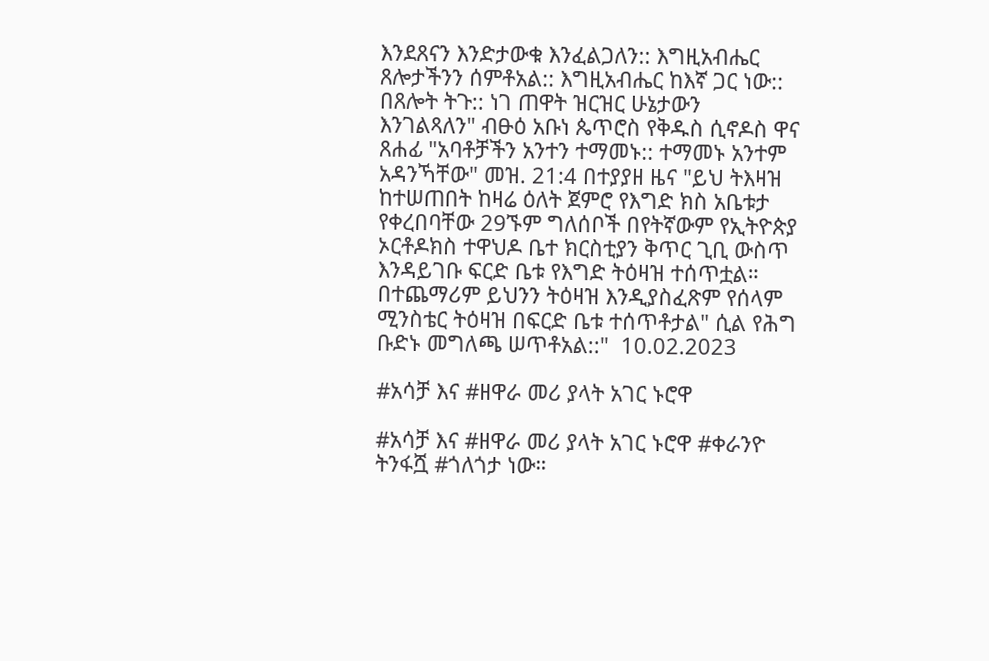እንደጸናን እንድታውቁ እንፈልጋለን:: እግዚአብሔር ጸሎታችንን ሰምቶአል:: እግዚአብሔር ከእኛ ጋር ነው:: በጸሎት ትጉ:: ነገ ጠዋት ዝርዝር ሁኔታውን እንገልጻለን" ብፁዕ አቡነ ጴጥሮስ የቅዱስ ሲኖዶስ ዋና ጸሐፊ "አባቶቻችን አንተን ተማመኑ:: ተማመኑ አንተም አዳንኻቸው" መዝ. 21:4 በተያያዘ ዜና "ይህ ትእዛዝ ከተሠጠበት ከዛሬ ዕለት ጀምሮ የእግድ ክስ አቤቱታ የቀረበባቸው 29ኙም ግለሰቦች በየትኛውም የኢትዮጵያ ኦርቶዶክስ ተዋህዶ ቤተ ክርስቲያን ቅጥር ጊቢ ውስጥ እንዳይገቡ ፍርድ ቤቱ የእግድ ትዕዛዝ ተሰጥቷል። በተጨማሪም ይህንን ትዕዛዝ እንዲያስፈጽም የሰላም ሚንስቴር ትዕዛዝ በፍርድ ቤቱ ተሰጥቶታል" ሲል የሕግ ቡድኑ መግለጫ ሠጥቶአል::"  10.02.2023

#አሳቻ እና #ዘዋራ መሪ ያላት አገር ኑሮዋ

#አሳቻ እና #ዘዋራ መሪ ያላት አገር ኑሮዋ #ቀራንዮ ትንፋሿ #ጎለጎታ ነው።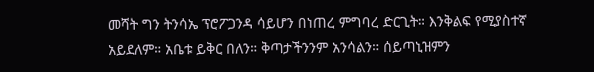መሻት ግን ትንሳኤ ፕሮፖጋንዳ ሳይሆን በነጠረ ምግባረ ድርጊት። እንቅልፍ የሚያስተኛ አይደለም። አቤቱ ይቅር በለን። ቅጣታችንንም አንሳልን። ሰይጣኒዝምን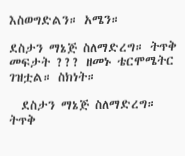እስወግድልን። አሜን።

ደስታን ማኔጅ ስለማድረግ። ትጥቅ መፍታት ??? ዘመኑ ቴርሞሜትር ገዝቷል። ስክነት።

  ደስታን ማኔጅ ስለማድረግ። ትጥቅ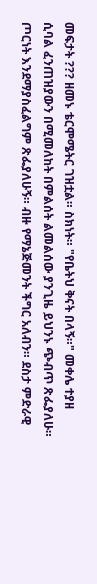መፍታት ??? ዘመኑ ቴርሞሜትር ገዝቷል። ስክነት። "የቤትህ ቅናት በላኝ።" መቀሌ ተያዘ ሲባል ፈንጠዝያውን በሚመለከት በምልሰት ልመልሰው ያንጊዜ ይህንኑ ጭብጥ ጽፌያለሁ። ጦርነት እንደማያስፈልግም ጽፌያለሁኝ። ብዙ የማኔጅመንት ችግር አለብን። ደስታ ምድራዊ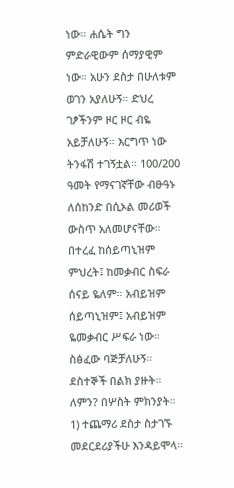ነው። ሐሴት ግን ምድራዊውም ሰማያዊም ነው። አሁን ደስታ በሁለቱም ወገን አያለሁኝ። ድህረ ገፆችንም ዞር ዞር ብዬ አይቻለሁኝ። እርግጥ ነው ትንፋሽ ተገኝቷል። 100/200 ዓመት የማናገኛቸው ብፁዓኑ ለሰከንድ በሲኦል መሪወች ውስጥ አለመሆናቸው። በተረፈ ከሰይጣኒዝም ምህረት፤ ከመቃብር ስፍራ ሰናይ ዬለም። አብይዝም ሰይጣኒዝም፤ አብይዝም ዬመቃብር ሥፍራ ነው። ስፅፈው ባጅቻለሁኝ። ደስተኞች በልክ ያዙት። ለምን? በሦስት ምክንያት። 1) ተጨማሪ ደስታ ስታገኙ መደርደሪያችሁ እንዳይሞላ።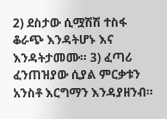2) ደስታው ሲሟሽሽ ተስፋ ቆራጭ እንዳትሆኑ እና እንዳትታመሙ። 3) ፈጣሪ ፈንጠዝያው ሲያል ምርቃቱን አንስቶ እርግማን እንዳያዘንብ።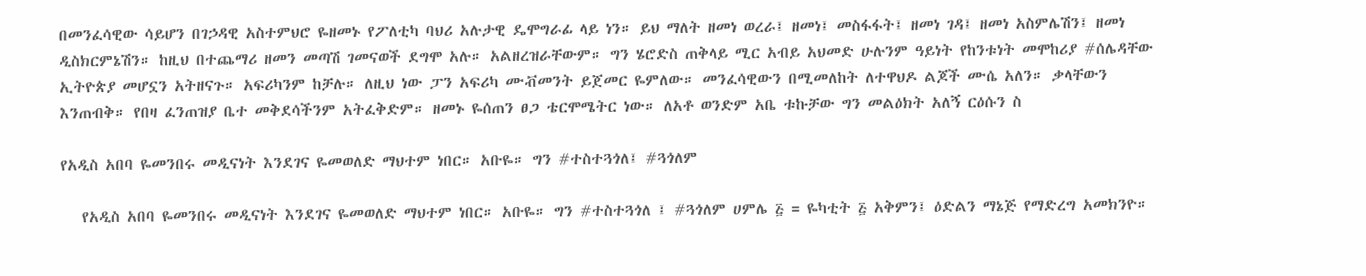በመንፈሳዊው ሳይሆን በገኃዳዊ አስተምህሮ ዬዘመኑ የፖለቲካ ባህሪ አሉታዊ ዴሞግራፊ ላይ ነን። ይህ ማለት ዘመነ ወረራ፤ ዘመነ፤ መስፋፋት፤ ዘመነ ገዳ፤ ዘመነ አስምሌሽን፤ ዘመነ ዲስክርምኔሽን። ከዚህ በተጨማሪ ዘመን መጣሽ ገመናወች ደግሞ አሉ። አልዘረዝራቸውም። ግን ሄሮድስ ጠቅላይ ሚር አብይ አህመድ ሁሉንም ዓይነት የከንቱነት መሞከሪያ #ሰሌዳቸው ኢትዮጵያ መሆኗን አትዘናጉ። አፍሪካንም ከቻሉ። ለዚህ ነው ፓን አፍሪካ ሙቭመንት ይጀመር ዬምለው። መንፈሳዊውን በሚመለከት ለተዋህዶ ልጆች ሙሴ አለን። ቃላቸውን እንጠብቅ። የበዛ ፈንጠዝያ ቤተ መቅደሳችንም አትፈቅድም። ዘመኑ ዬሰጠን ፀጋ ቴርሞሜትር ነው። ለአቶ ወንድም አቤ ቱኩቻው ግን መልዕክት አለኝ ርዕሱን ስ

የአዲስ አበባ ዬመንበሩ መዲናነት እንደገና ዬመወለድ ማህተም ነበር። አቡዬ። ግን #ተስተጓጎለ፤ #ጓጎለም

   የአዲስ አበባ ዬመንበሩ መዲናነት እንደገና ዬመወለድ ማህተም ነበር። አቡዬ። ግን #ተስተጓጎለ ፤ #ጓጎለም ሀምሌ ፭ = ዬካቲት ፭ አቅምን፤ ዕድልን ማኔጅ የማድረግ አመክንዮ።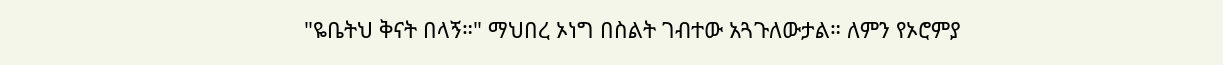"ዬቤትህ ቅናት በላኝ።" ማህበረ ኦነግ በስልት ገብተው አጓጉለውታል። ለምን የኦሮምያ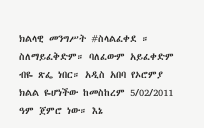ክልላዊ መንግሥት #ስላልፈቀደ ። ስለማይፈቅድም። ባለፈውም አይፈቀድም ብዬ ጽፌ ነበር። አዲስ አበባ የኦሮምያ ክልል ዬሆነችው ከመስከረም 5/02/2011 ዓም ጀምሮ ነው። እኔ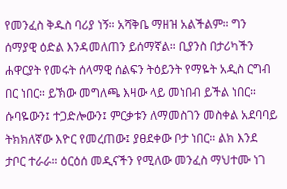የመንፈስ ቅዱስ ባሪያ ነኝ። አሻቅቤ ማዘዝ አልችልም። ግን ሰማያዊ ዕድል እንዳመለጠን ይሰማኛል። ቢያንስ በታሪካችን ሐዋርያት የመሩት ሰላማዊ ሰልፍን ትዕይንት የማዬት አዲስ ርግብ በር ነበር። ይኽው መግለጫ እዛው ላይ መነበብ ይችል ነበር። ሱባዬውን፤ ተጋድሎውን፤ ምርቃቱን ለማመስገን መስቀል አደባባይ ትክክለኛው እዮር የመረጠው፤ ያፀደቀው ቦታ ነበር። ልክ እንደ ታቦር ተራራ። ዕርዕሰ መዲናችን የሚለው መንፈስ ማህተሙ ነገ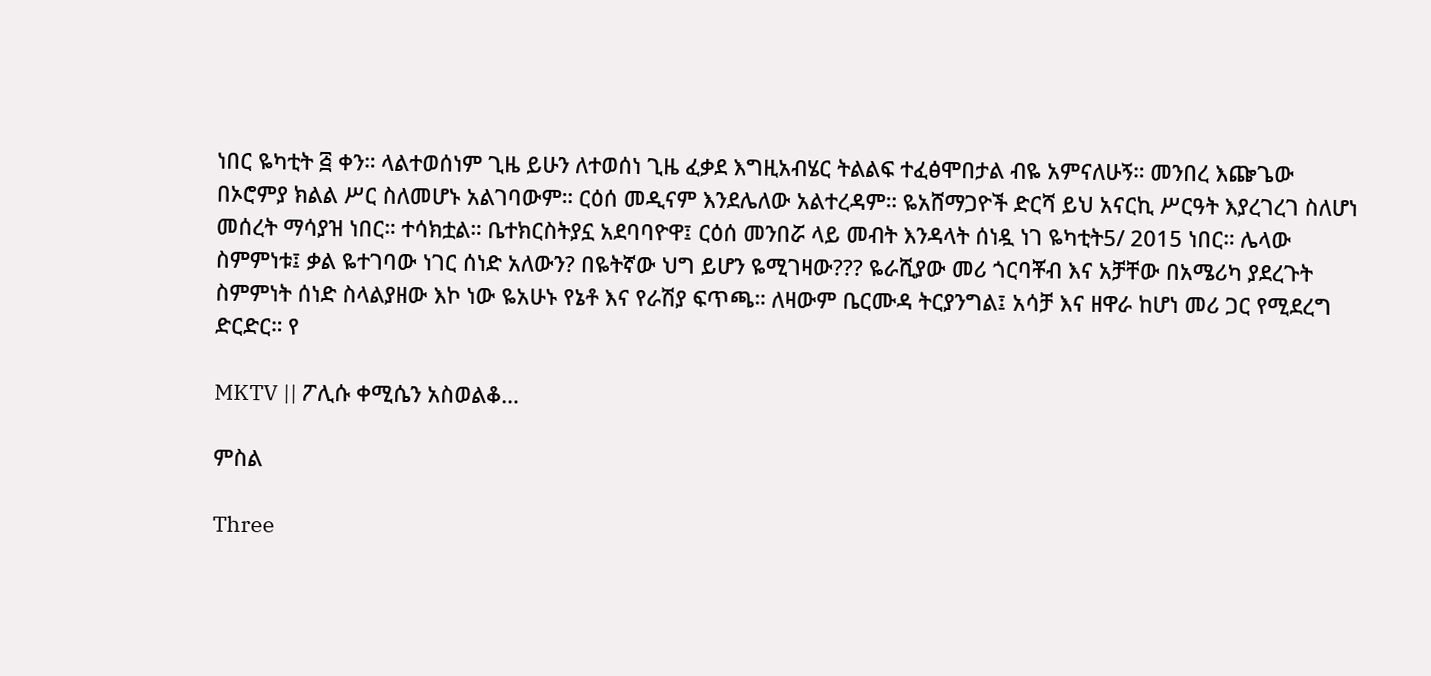ነበር ዬካቲት ፭ ቀን። ላልተወሰነም ጊዜ ይሁን ለተወሰነ ጊዜ ፈቃደ እግዚአብሄር ትልልፍ ተፈፅሞበታል ብዬ አምናለሁኝ። መንበረ እጬጌው በኦሮምያ ክልል ሥር ስለመሆኑ አልገባውም። ርዕሰ መዲናም እንደሌለው አልተረዳም። ዬአሸማጋዮች ድርሻ ይህ አናርኪ ሥርዓት እያረገረገ ስለሆነ መሰረት ማሳያዝ ነበር። ተሳክቷል። ቤተክርስትያኗ አደባባዮዋ፤ ርዕሰ መንበሯ ላይ መብት እንዳላት ሰነዷ ነገ ዬካቲት5/ 2015 ነበር። ሌላው ስምምነቱ፤ ቃል ዬተገባው ነገር ሰነድ አለውን? በዬትኛው ህግ ይሆን ዬሚገዛው??? ዬራሺያው መሪ ጎርባቾብ እና አቻቸው በአሜሪካ ያደረጉት ስምምነት ሰነድ ስላልያዘው እኮ ነው ዬአሁኑ የኔቶ እና የራሽያ ፍጥጫ። ለዛውም ቤርሙዳ ትርያንግል፤ አሳቻ እና ዘዋራ ከሆነ መሪ ጋር የሚደረግ ድርድር። የ

MKTV || ፖሊሱ ቀሚሴን አስወልቆ…

ምስል

Three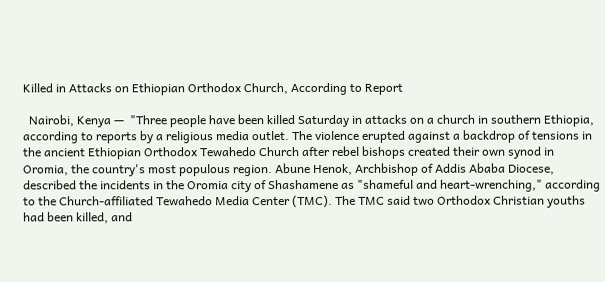Killed in Attacks on Ethiopian Orthodox Church, According to Report

  Nairobi, Kenya —  "Three people have been killed Saturday in attacks on a church in southern Ethiopia, according to reports by a religious media outlet. The violence erupted against a backdrop of tensions in the ancient Ethiopian Orthodox Tewahedo Church after rebel bishops created their own synod in Oromia, the country's most populous region. Abune Henok, Archbishop of Addis Ababa Diocese, described the incidents in the Oromia city of Shashamene as "shameful and heart-wrenching," according to the Church-affiliated Tewahedo Media Center (TMC). The TMC said two Orthodox Christian youths had been killed, and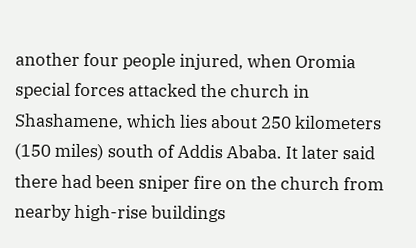another four people injured, when Oromia special forces attacked the church in Shashamene, which lies about 250 kilometers (150 miles) south of Addis Ababa. It later said there had been sniper fire on the church from nearby high-rise buildings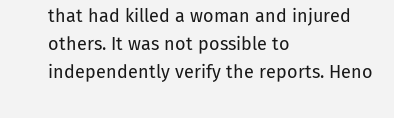that had killed a woman and injured others. It was not possible to independently verify the reports. Heno